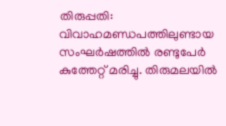തിരുപ്പതി: വിവാഹമണ്ഡപത്തിലുണ്ടായ സംഘർഷത്തിൽ രണ്ടുപേർ കുത്തേറ്റ് മരിച്ചു. തിരുമലയിൽ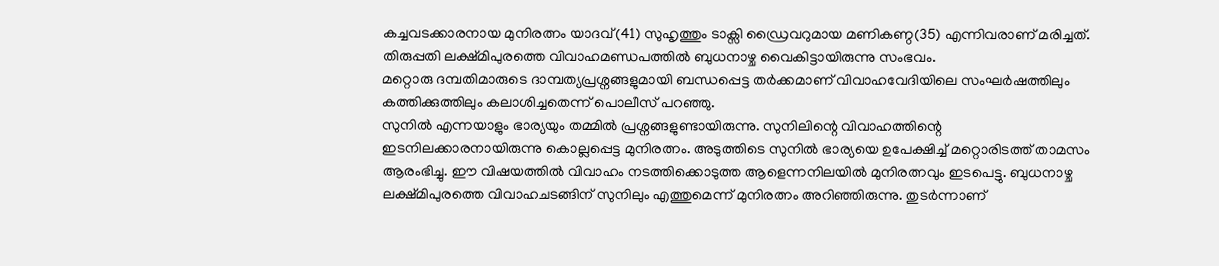കച്ചവടക്കാരനായ മുനിരത്നം യാദവ്(41) സുഹൃത്തും ടാക്സി ഡ്രൈവറുമായ മണികണ്ഠ(35) എന്നിവരാണ് മരിച്ചത്. തിരുപ്പതി ലക്ഷ്മിപുരത്തെ വിവാഹമണ്ഡപത്തിൽ ബുധനാഴ്ച വൈകിട്ടായിരുന്നു സംഭവം.
മറ്റൊരു ദമ്പതിമാരുടെ ദാമ്പത്യപ്രശ്നങ്ങളുമായി ബന്ധപ്പെട്ട തർക്കമാണ് വിവാഹവേദിയിലെ സംഘർഷത്തിലും കത്തിക്കുത്തിലും കലാശിച്ചതെന്ന് പൊലീസ് പറഞ്ഞു.
സുനിൽ എന്നയാളും ഭാര്യയും തമ്മിൽ പ്രശ്നങ്ങളുണ്ടായിരുന്നു. സുനിലിന്റെ വിവാഹത്തിന്റെ ഇടനിലക്കാരനായിരുന്നു കൊല്ലപ്പെട്ട മുനിരത്നം. അടുത്തിടെ സുനിൽ ഭാര്യയെ ഉപേക്ഷിച്ച് മറ്റൊരിടത്ത് താമസം ആരംഭിച്ചു. ഈ വിഷയത്തിൽ വിവാഹം നടത്തിക്കൊടുത്ത ആളെന്നനിലയിൽ മുനിരത്നവും ഇടപെട്ടു. ബുധനാഴ്ച ലക്ഷ്മിപുരത്തെ വിവാഹചടങ്ങിന് സുനിലും എത്തുമെന്ന് മുനിരത്നം അറിഞ്ഞിരുന്നു. തുടർന്നാണ്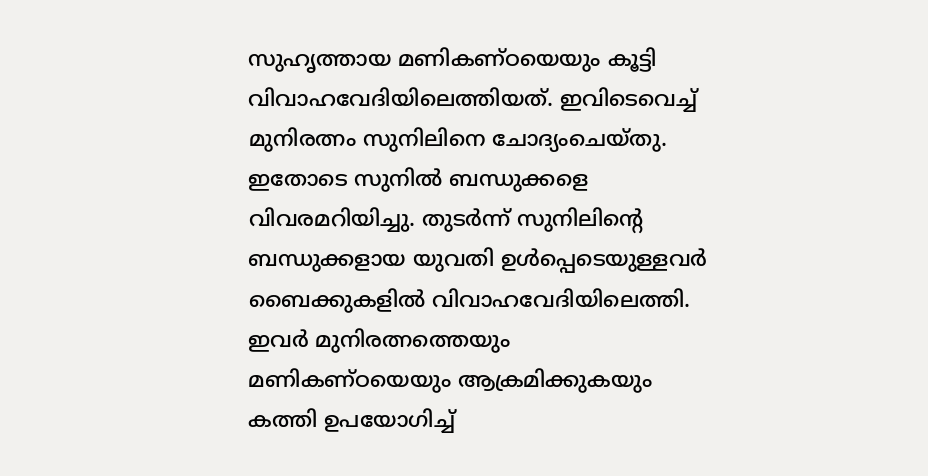സുഹൃത്തായ മണികണ്ഠയെയും കൂട്ടി വിവാഹവേദിയിലെത്തിയത്. ഇവിടെവെച്ച് മുനിരത്നം സുനിലിനെ ചോദ്യംചെയ്തു. ഇതോടെ സുനിൽ ബന്ധുക്കളെ വിവരമറിയിച്ചു. തുടർന്ന് സുനിലിന്റെ ബന്ധുക്കളായ യുവതി ഉൾപ്പെടെയുള്ളവർ ബൈക്കുകളിൽ വിവാഹവേദിയിലെത്തി. ഇവർ മുനിരത്നത്തെയും മണികണ്ഠയെയും ആക്രമിക്കുകയും കത്തി ഉപയോഗിച്ച്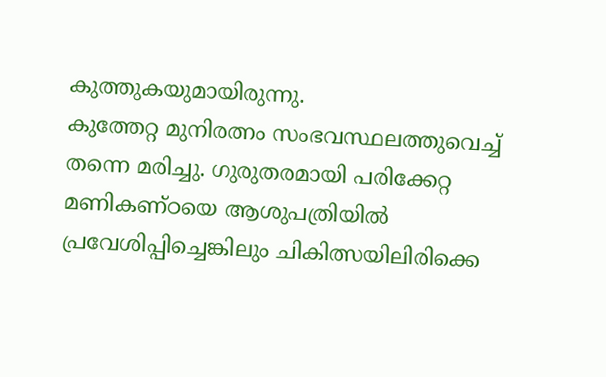കുത്തുകയുമായിരുന്നു.
കുത്തേറ്റ മുനിരത്നം സംഭവസ്ഥലത്തുവെച്ച് തന്നെ മരിച്ചു. ഗുരുതരമായി പരിക്കേറ്റ മണികണ്ഠയെ ആശുപത്രിയിൽ പ്രവേശിപ്പിച്ചെങ്കിലും ചികിത്സയിലിരിക്കെ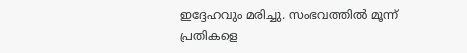ഇദ്ദേഹവും മരിച്ചു. സംഭവത്തിൽ മൂന്ന് പ്രതികളെ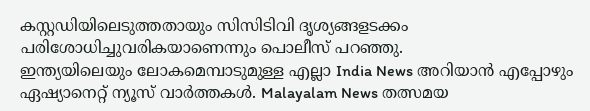കസ്റ്റഡിയിലെടുത്തതായും സിസിടിവി ദൃശ്യങ്ങളടക്കം പരിശോധിച്ചുവരികയാണെന്നും പൊലീസ് പറഞ്ഞു.
ഇന്ത്യയിലെയും ലോകമെമ്പാടുമുള്ള എല്ലാ India News അറിയാൻ എപ്പോഴും ഏഷ്യാനെറ്റ് ന്യൂസ് വാർത്തകൾ. Malayalam News തത്സമയ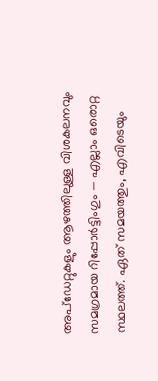അപ്ഡേറ്റുകളും ആഴത്തിലുള്ള വിശകലനവും സമഗ്രമായ റിപ്പോർട്ടിംഗും — എല്ലാം ഒരൊറ്റ സ്ഥലത്ത്. ഏത് സമയത്തും, എവിടെയും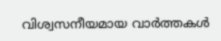വിശ്വസനീയമായ വാർത്തകൾ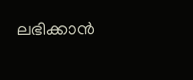ലഭിക്കാൻ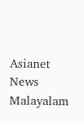Asianet News Malayalam